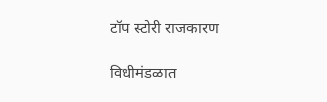टॉप स्टोरी राजकारण

विधीमंडळात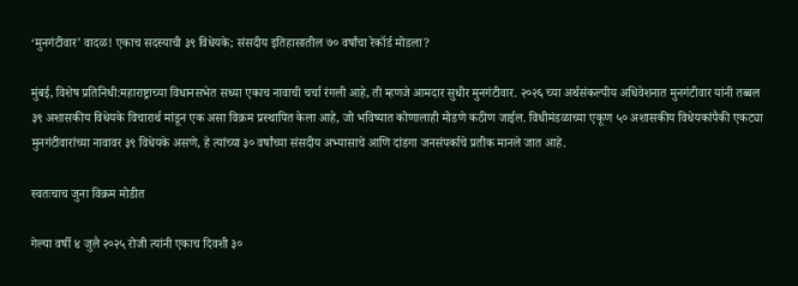‘मुनगंटीवार’ वादळ! एकाच सदस्याची ३९ विधेयके; संसदीय इतिहासातील ७० वर्षांचा रेकॉर्ड मोडला?

मुंबई, विशेष प्रतिनिधी:महाराष्ट्राच्या विधानसभेत सध्या एकाच नावाची चर्चा रंगली आहे, ती म्हणजे आमदार सुधीर मुनगंटीवार. २०२६ च्या अर्थसंकल्पीय अधिवेशनात मुनगंटीवार यांनी तब्बल ३९ अशासकीय विधेयके विचारार्थ मांडून एक असा विक्रम प्रस्थापित केला आहे, जो भविष्यात कोणालाही मोडणे कठीण जाईल. विधीमंडळाच्या एकूण ५० अशासकीय विधेयकांपैकी एकट्या मुनगंटीवारांच्या नावावर ३९ विधेयके असणे, हे त्यांच्या ३० वर्षांच्या संसदीय अभ्यासाचे आणि दांडगा जनसंपर्काचे प्रतीक मानले जात आहे.

स्वतःचाच जुना विक्रम मोडीत

गेल्या वर्षी ४ जुलै २०२५ रोजी त्यांनी एकाच दिवशी ३०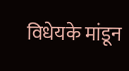विधेयके मांडून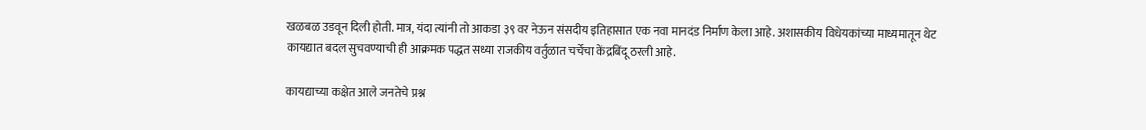खळबळ उडवून दिली होती. मात्र, यंदा त्यांनी तो आकडा ३९ वर नेऊन संसदीय इतिहासात एक नवा मानदंड निर्माण केला आहे. अशासकीय विधेयकांच्या माध्यमातून थेट कायद्यात बदल सुचवण्याची ही आक्रमक पद्धत सध्या राजकीय वर्तुळात चर्चेचा केंद्रबिंदू ठरली आहे.

कायद्याच्या कक्षेत आले जनतेचे प्रश्न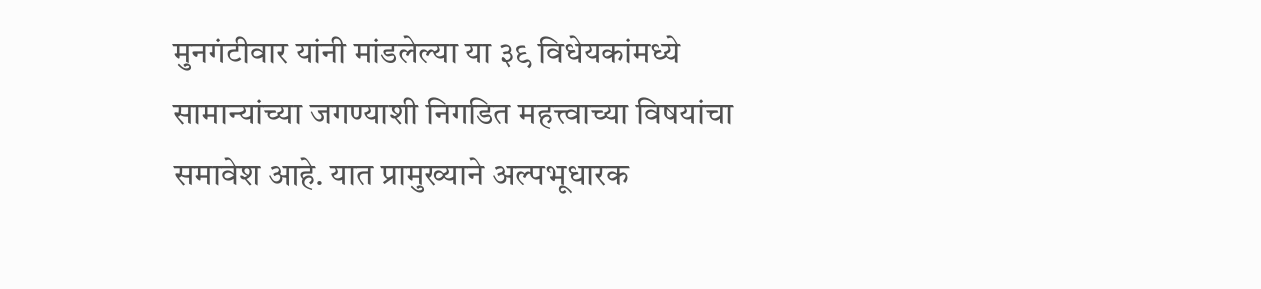मुनगंटीवार यांनी मांडलेल्या या ३९ विधेयकांमध्ये सामान्यांच्या जगण्याशी निगडित महत्त्वाच्या विषयांचा समावेश आहे. यात प्रामुख्याने अल्पभूधारक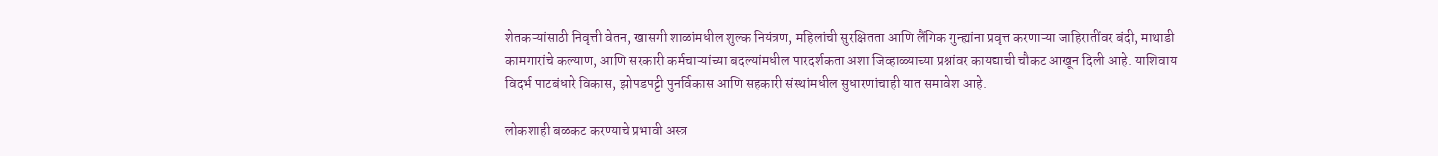शेतकऱ्यांसाठी निवृत्ती वेतन, खासगी शाळांमधील शुल्क नियंत्रण, महिलांची सुरक्षितता आणि लैंगिक गुन्ह्यांना प्रवृत्त करणाऱ्या जाहिरातींवर बंदी, माथाडी कामगारांचे कल्याण, आणि सरकारी कर्मचाऱ्यांच्या बदल्यांमधील पारदर्शकता अशा जिव्हाळ्याच्या प्रश्नांवर कायद्याची चौकट आखून दिली आहे. याशिवाय विदर्भ पाटबंधारे विकास, झोपडपट्टी पुनर्विकास आणि सहकारी संस्थांमधील सुधारणांचाही यात समावेश आहे.

लोकशाही बळकट करण्याचे प्रभावी अस्त्र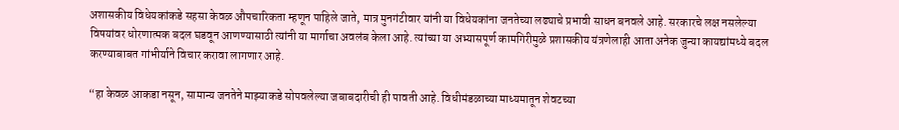अशासकीय विधेयकांकडे सहसा केवळ औपचारिकता म्हणून पाहिले जाते, मात्र मुनगंटीवार यांनी या विधेयकांना जनतेच्या लढ्याचे प्रभावी साधन बनवले आहे. सरकारचे लक्ष नसलेल्या विषयांवर धोरणात्मक बदल घडवून आणण्यासाठी त्यांनी या मार्गाचा अवलंब केला आहे. त्यांच्या या अभ्यासपूर्ण कामगिरीमुळे प्रशासकीय यंत्रणेलाही आता अनेक जुन्या कायद्यांमध्ये बदल करण्याबाबत गांभीर्याने विचार करावा लागणार आहे.

“हा केवळ आकडा नसून, सामान्य जनतेने माझ्याकडे सोपवलेल्या जबाबदारीची ही पावती आहे. विधीमंडळाच्या माध्यमातून शेवटच्या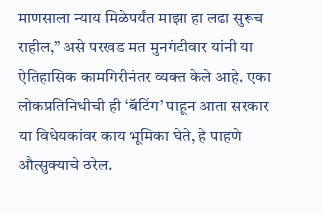माणसाला न्याय मिळेपर्यंत माझा हा लढा सुरूच राहील,” असे परखड मत मुनगंटीवार यांनी या ऐतिहासिक कामगिरीनंतर व्यक्त केले आहे. एका लोकप्रतिनिधीची ही ‘बॅटिंग’ पाहून आता सरकार या विधेयकांवर काय भूमिका घेते, हे पाहणे औत्सुक्याचे ठरेल.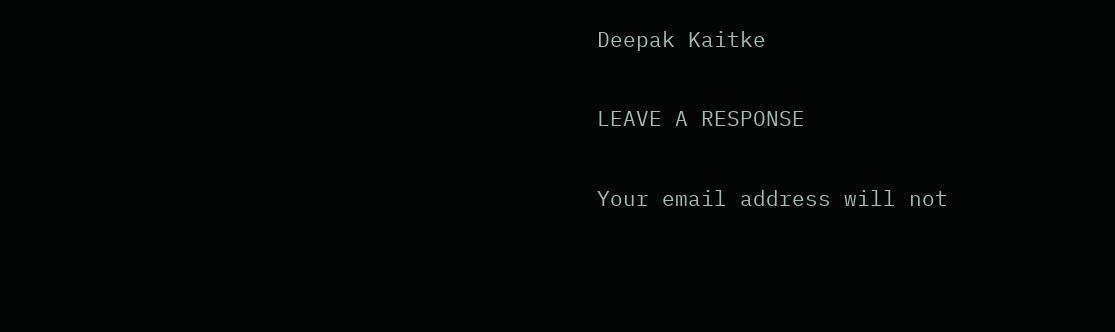Deepak Kaitke

LEAVE A RESPONSE

Your email address will not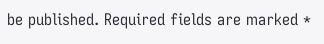be published. Required fields are marked *